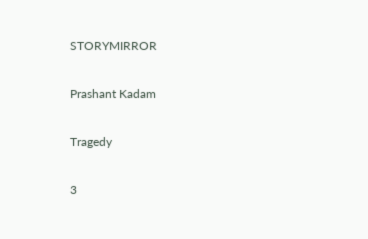STORYMIRROR

Prashant Kadam

Tragedy

3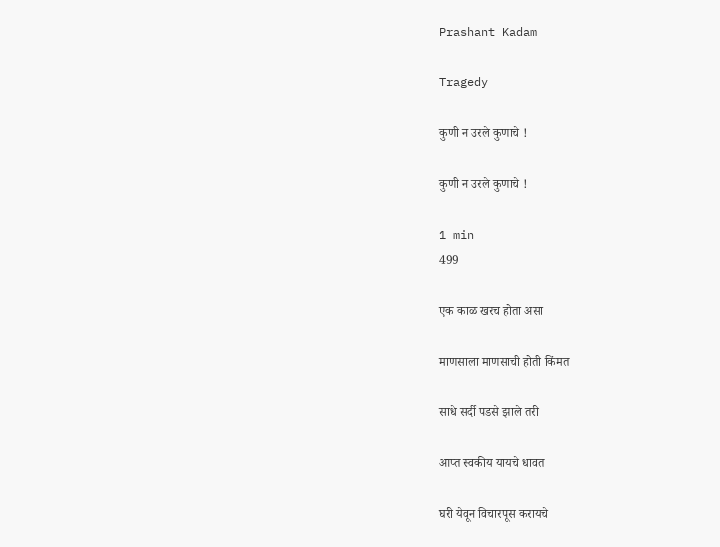Prashant Kadam

Tragedy

कुणी न उरले कुणाचे !

कुणी न उरले कुणाचे !

1 min
499

एक काळ खरच होता असा

माणसाला माणसाची होती किंमत

साधे सर्दी पडसे झाले तरी

आप्त स्वकीय यायचे धावत

घरी येवून विचारपूस करायचे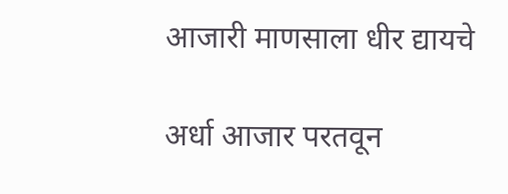आजारी माणसाला धीर द्यायचे

अर्धा आजार परतवून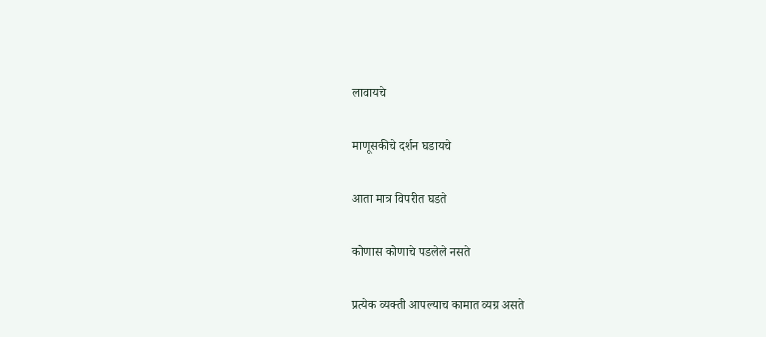लावायचे

माणूसकीचे दर्शन घडायचे

आता मात्र विपरीत घडते

कोणास कोणाचे पडलेले नसते

प्रत्येक व्यक्ती आपल्याच कामात व्यग्र असते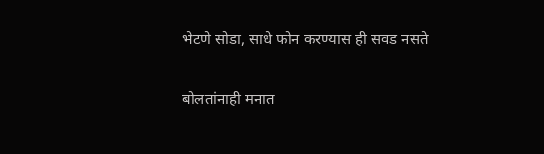भेटणे सोडा, साधे फोन करण्यास ही सवड नसते

बोलतांनाही मनात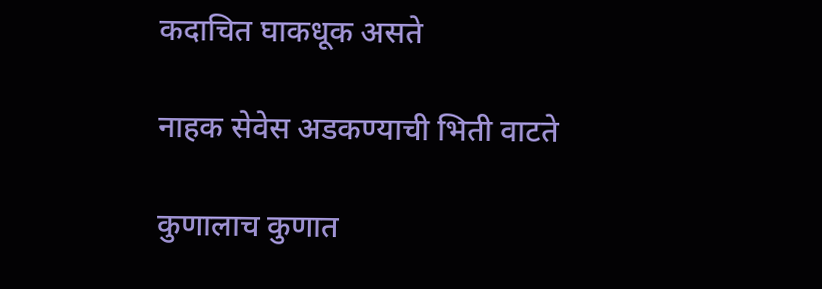कदाचित घाकधूक असते

नाहक सेवेस अडकण्याची भिती वाटते

कुणालाच कुणात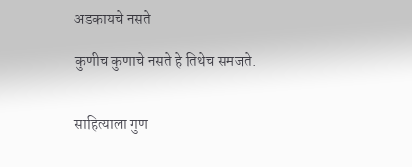अडकायचे नसते

कुणीच कुणाचे नसते हे तिथेच समजते.


साहित्याला गुण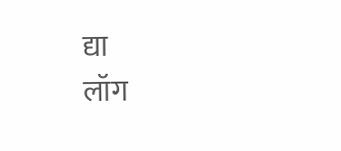द्या
लॉग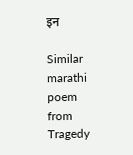इन

Similar marathi poem from Tragedy